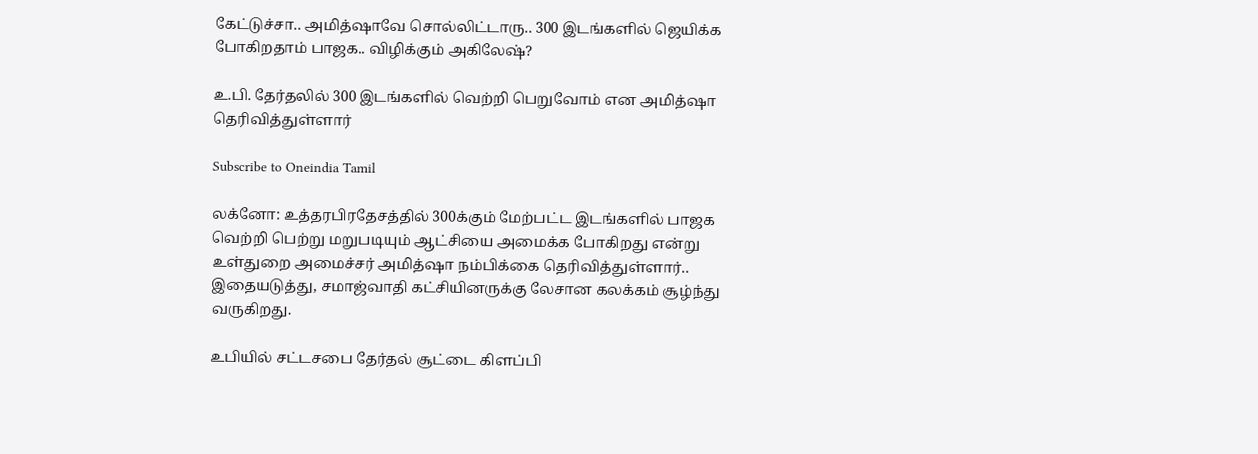கேட்டுச்சா.. அமித்ஷாவே சொல்லிட்டாரு.. 300 இடங்களில் ஜெயிக்க போகிறதாம் பாஜக.. விழிக்கும் அகிலேஷ்?

உ.பி. தேர்தலில் 300 இடங்களில் வெற்றி பெறுவோம் என அமித்ஷா தெரிவித்துள்ளார்

Subscribe to Oneindia Tamil

லக்னோ: உத்தரபிரதேசத்தில் 300க்கும் மேற்பட்ட இடங்களில் பாஜக வெற்றி பெற்று மறுபடியும் ஆட்சியை அமைக்க போகிறது என்று உள்துறை அமைச்சர் அமித்ஷா நம்பிக்கை தெரிவித்துள்ளார்.. இதையடுத்து, சமாஜ்வாதி கட்சியினருக்கு லேசான கலக்கம் சூழ்ந்து வருகிறது.

உபியில் சட்டசபை தேர்தல் சூட்டை கிளப்பி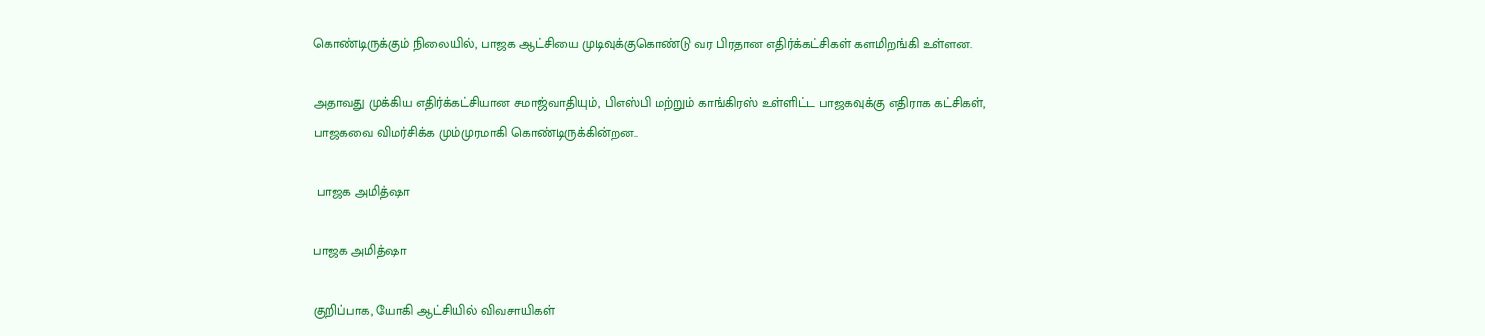கொண்டிருக்கும் நிலையில், பாஜக ஆட்சியை முடிவுக்குகொண்டு வர பிரதான எதிர்க்கட்சிகள் களமிறங்கி உள்ளன.

அதாவது முக்கிய எதிர்க்கட்சியான சமாஜ்வாதியும், பிஎஸ்பி மற்றும் காங்கிரஸ் உள்ளிட்ட பாஜகவுக்கு எதிராக கட்சிகள், பாஜகவை விமர்சிக்க மும்முரமாகி கொண்டிருக்கின்றன..

 பாஜக அமித்ஷா

பாஜக அமித்ஷா

குறிப்பாக, யோகி ஆட்சியில் விவசாயிகள்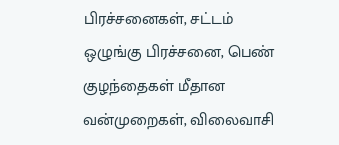பிரச்சனைகள், சட்டம் ஒழுங்கு பிரச்சனை, பெண் குழந்தைகள் மீதான வன்முறைகள், விலைவாசி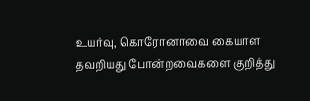உயர்வு, கொரோனாவை கையாள தவறியது போன்றவைகளை குறித்து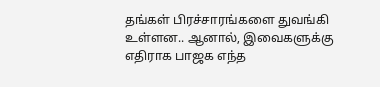தங்கள் பிரச்சாரங்களை துவங்கி உள்ளன.. ஆனால், இவைகளுக்கு எதிராக பாஜக எந்த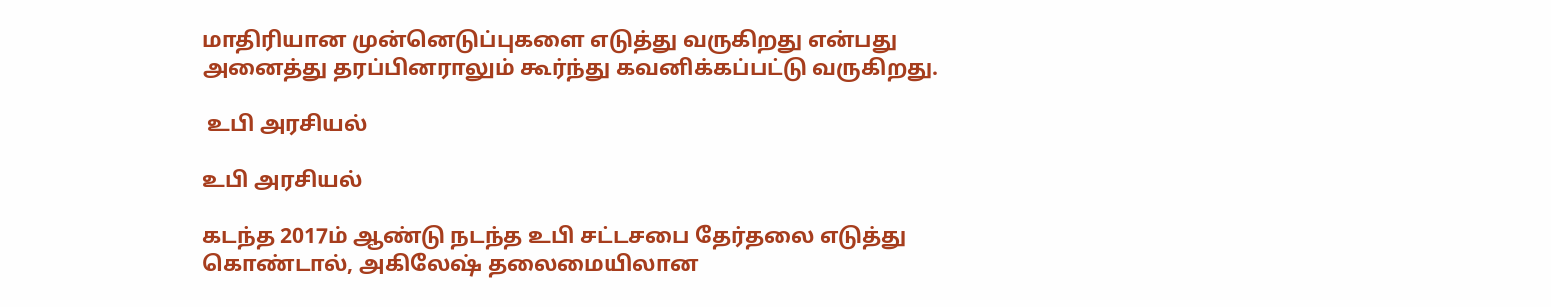மாதிரியான முன்னெடுப்புகளை எடுத்து வருகிறது என்பது அனைத்து தரப்பினராலும் கூர்ந்து கவனிக்கப்பட்டு வருகிறது.

 உபி அரசியல்

உபி அரசியல்

கடந்த 2017ம் ஆண்டு நடந்த உபி சட்டசபை தேர்தலை எடுத்து கொண்டால், அகிலேஷ் தலைமையிலான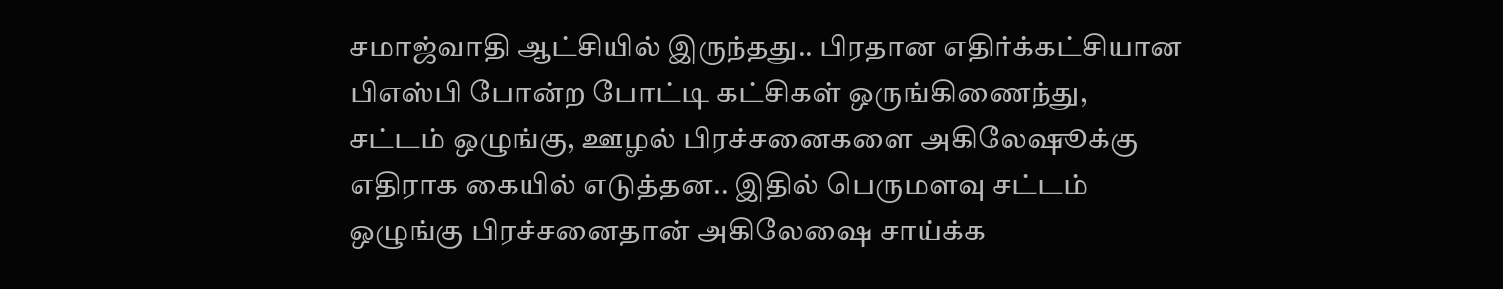சமாஜ்வாதி ஆட்சியில் இருந்தது.. பிரதான எதிர்க்கட்சியான பிஎஸ்பி போன்ற போட்டி கட்சிகள் ஒருங்கிணைந்து, சட்டம் ஒழுங்கு, ஊழல் பிரச்சனைகளை அகிலேஷூக்கு எதிராக கையில் எடுத்தன.. இதில் பெருமளவு சட்டம் ஒழுங்கு பிரச்சனைதான் அகிலேஷை சாய்க்க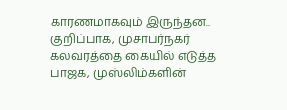காரணமாகவும் இருந்தன.. குறிப்பாக, முசாபர்நகர் கலவரத்தை கையில் எடுத்த பாஜக, முஸ்லிம்களின்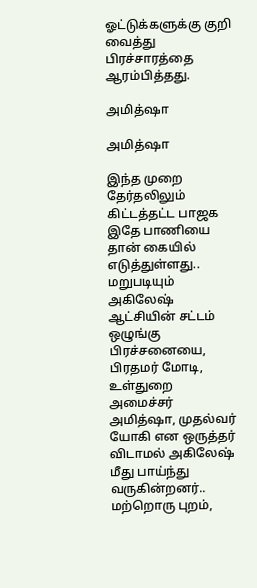ஓட்டுக்களுக்கு குறி வைத்து பிரச்சாரத்தை ஆரம்பித்தது.

அமித்ஷா

அமித்ஷா

இந்த முறை தேர்தலிலும் கிட்டத்தட்ட பாஜக இதே பாணியை தான் கையில் எடுத்துள்ளது.. மறுபடியும் அகிலேஷ் ஆட்சியின் சட்டம் ஒழுங்கு பிரச்சனையை, பிரதமர் மோடி, உள்துறை அமைச்சர் அமித்ஷா, முதல்வர் யோகி என ஒருத்தர் விடாமல் அகிலேஷ் மீது பாய்ந்து வருகின்றனர்.. மற்றொரு புறம்,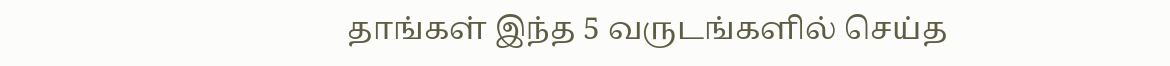தாங்கள் இந்த 5 வருடங்களில் செய்த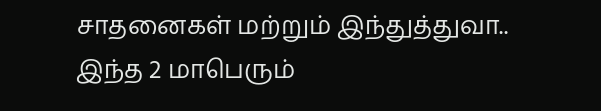சாதனைகள் மற்றும் இந்துத்துவா.. இந்த 2 மாபெரும்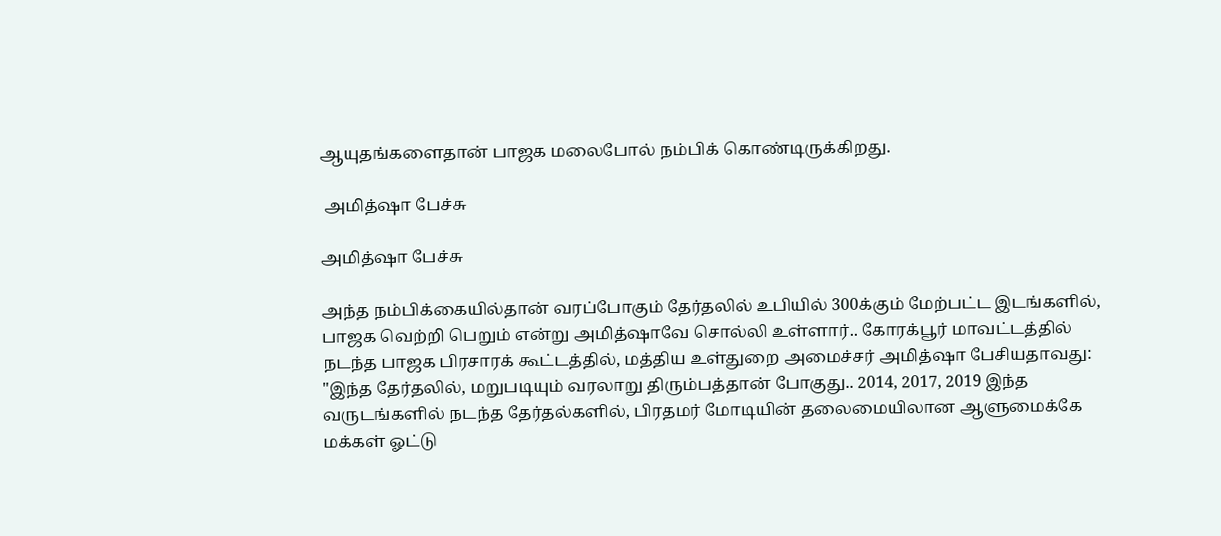ஆயுதங்களைதான் பாஜக மலைபோல் நம்பிக் கொண்டிருக்கிறது.

 அமித்ஷா பேச்சு

அமித்ஷா பேச்சு

அந்த நம்பிக்கையில்தான் வரப்போகும் தேர்தலில் உபியில் 300க்கும் மேற்பட்ட இடங்களில், பாஜக வெற்றி பெறும் என்று அமித்ஷாவே சொல்லி உள்ளார்.. கோரக்பூர் மாவட்டத்தில் நடந்த பாஜக பிரசாரக் கூட்டத்தில், மத்திய உள்துறை அமைச்சர் அமித்ஷா பேசியதாவது: "இந்த தேர்தலில், மறுபடியும் வரலாறு திரும்பத்தான் போகுது.. 2014, 2017, 2019 இந்த வருடங்களில் நடந்த தேர்தல்களில், பிரதமர் மோடியின் தலைமையிலான ஆளுமைக்கே மக்கள் ஓட்டு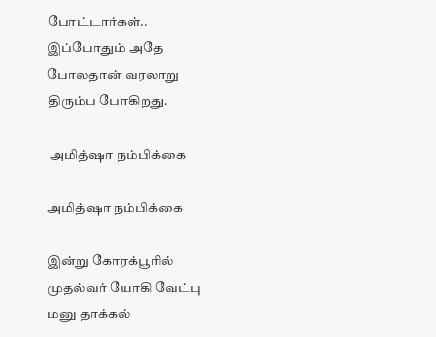போட்டார்கள்.. இப்போதும் அதே போலதான் வரலாறு திரும்ப போகிறது.

 அமித்ஷா நம்பிக்கை

அமித்ஷா நம்பிக்கை

இன்று கோரக்பூரில் முதல்வர் யோகி வேட்பு மனு தாக்கல்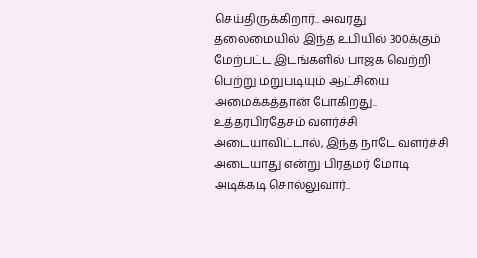செய்திருக்கிறார்.. அவரது தலைமையில் இந்த உபியில் 300க்கும் மேற்பட்ட இடங்களில் பாஜக வெற்றி பெற்று மறுபடியும் ஆட்சியை அமைக்கத்தான் போகிறது.. உத்தரபிரதேசம் வளர்ச்சி அடையாவிட்டால், இந்த நாடே வளர்ச்சி அடையாது என்று பிரதமர் மோடி அடிக்கடி சொல்லுவார்..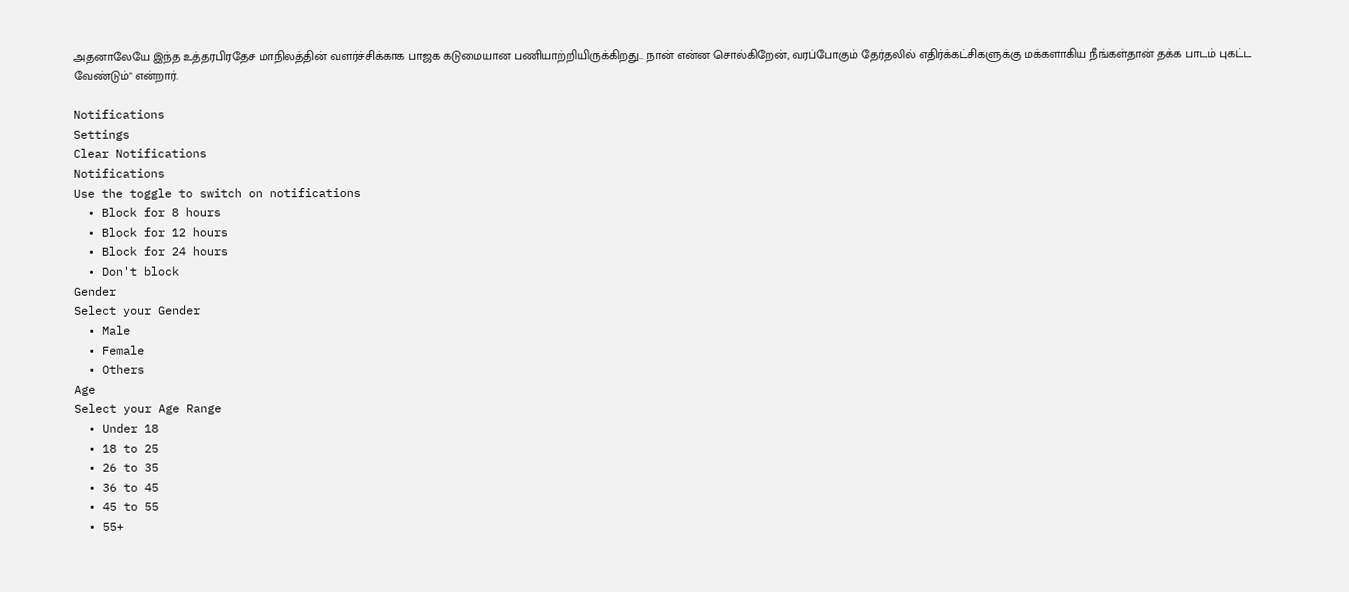அதனாலேயே இந்த உத்தரபிரதேச மாநிலத்தின் வளர்ச்சிக்காக பாஜக கடுமையான பணியாற்றியிருக்கிறது.. நான் என்ன சொல்கிறேன், வரப்போகும் தேர்தலில் எதிர்க்கட்சிகளுக்கு மக்களாகிய நீங்கள்தான் தக்க பாடம் புகட்ட வேண்டும்" என்றார்.

Notifications
Settings
Clear Notifications
Notifications
Use the toggle to switch on notifications
  • Block for 8 hours
  • Block for 12 hours
  • Block for 24 hours
  • Don't block
Gender
Select your Gender
  • Male
  • Female
  • Others
Age
Select your Age Range
  • Under 18
  • 18 to 25
  • 26 to 35
  • 36 to 45
  • 45 to 55
  • 55+